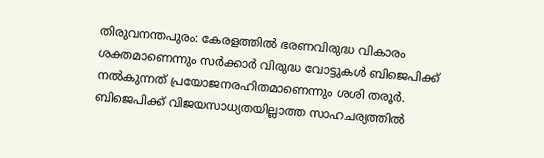തിരുവനന്തപുരം: കേരളത്തിൽ ഭരണവിരുദ്ധ വികാരം ശക്തമാണെന്നും സർക്കാർ വിരുദ്ധ വോട്ടുകൾ ബിജെപിക്ക് നൽകുന്നത് പ്രയോജനരഹിതമാണെന്നും ശശി തരൂർ. ബിജെപിക്ക് വിജയസാധ്യതയില്ലാത്ത സാഹചര്യത്തിൽ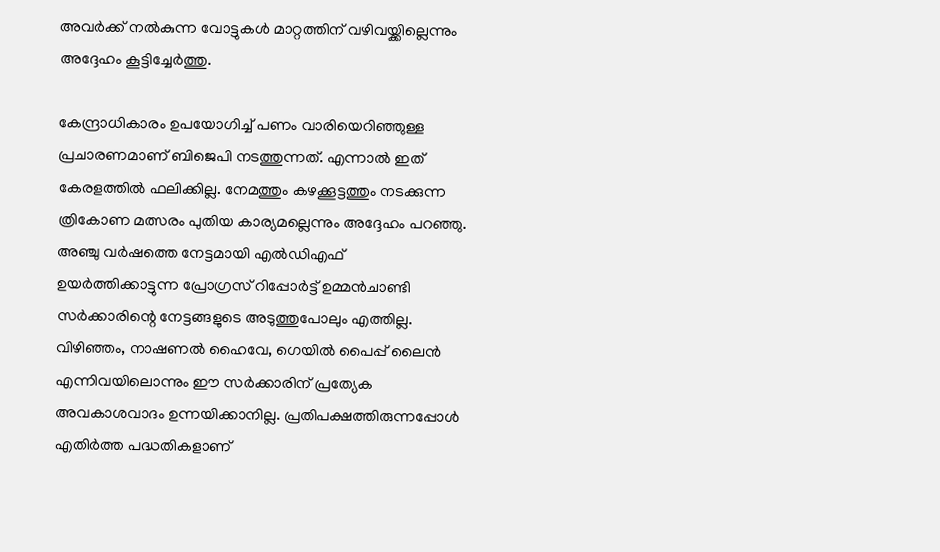അവർക്ക് നൽകുന്ന വോട്ടുകൾ മാറ്റത്തിന് വഴിവയ്ക്കില്ലെന്നും അദ്ദേഹം കൂട്ടിച്ചേർത്തു.

കേന്ദ്രാധികാരം ഉപയോഗിച്ച് പണം വാരിയെറിഞ്ഞുള്ള പ്രചാരണമാണ് ബിജെപി നടത്തുന്നത്. എന്നാൽ ഇത് കേരളത്തിൽ ഫലിക്കില്ല. നേമത്തും കഴക്കൂട്ടത്തും നടക്കുന്ന ത്രികോണ മത്സരം പുതിയ കാര്യമല്ലെന്നും അദ്ദേഹം പറഞ്ഞു. അഞ്ചു വർഷത്തെ നേട്ടമായി എൽഡിഎഫ് ഉയർത്തിക്കാട്ടുന്ന പ്രോഗ്രസ് റിപ്പോർട്ട് ഉമ്മൻചാണ്ടി സർക്കാരിന്റെ നേട്ടങ്ങളുടെ അടുത്തുപോലും എത്തില്ല. വിഴിഞ്ഞം, നാഷണൽ ഹൈവേ, ഗെയിൽ പൈപ്പ് ലൈൻ എന്നിവയിലൊന്നും ഈ സർക്കാരിന് പ്രത്യേക അവകാശവാദം ഉന്നയിക്കാനില്ല. പ്രതിപക്ഷത്തിരുന്നപ്പോൾ എതിർത്ത പദ്ധതികളാണ്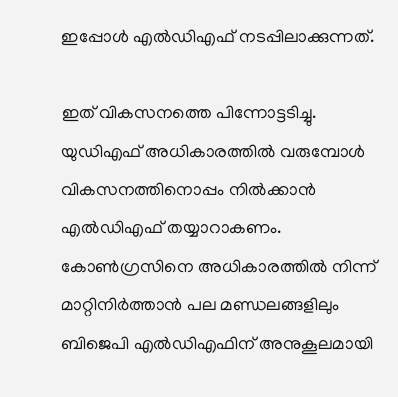ഇപ്പോൾ എൽഡിഎഫ് നടപ്പിലാക്കുന്നത്.

ഇത് വികസനത്തെ പിന്നോട്ടടിച്ചു. യുഡിഎഫ് അധികാരത്തിൽ വരുമ്പോൾ വികസനത്തിനൊപ്പം നിൽക്കാൻ എൽഡിഎഫ് തയ്യാറാകണം. കോൺഗ്രസിനെ അധികാരത്തിൽ നിന്ന് മാറ്റിനിർത്താൻ പല മണ്ഡലങ്ങളിലും ബിജെപി എൽഡിഎഫിന് അനുകൂലമായി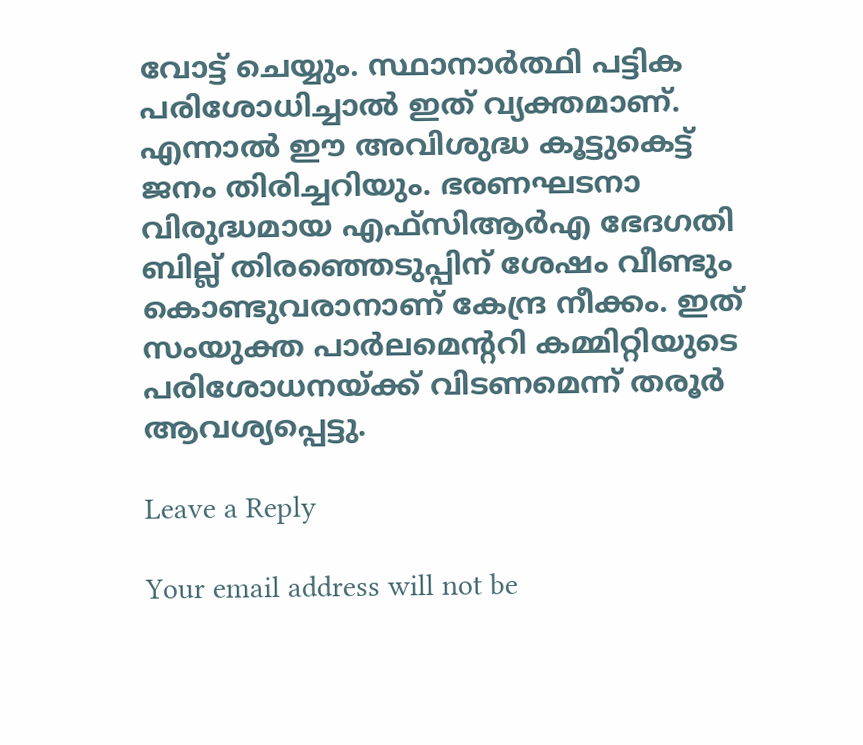വോട്ട് ചെയ്യും. സ്ഥാനാർത്ഥി പട്ടിക പരിശോധിച്ചാൽ ഇത് വ്യക്തമാണ്. എന്നാൽ ഈ അവിശുദ്ധ കൂട്ടുകെട്ട് ജനം തിരിച്ചറിയും. ഭരണഘടനാ വിരുദ്ധമായ എഫ്‌സിആർഎ ഭേദഗതി ബില്ല് തിരഞ്ഞെടുപ്പിന് ശേഷം വീണ്ടും കൊണ്ടുവരാനാണ് കേന്ദ്ര നീക്കം. ഇത് സംയുക്ത പാർലമെന്ററി കമ്മിറ്റിയുടെ പരിശോധനയ്ക്ക് വിടണമെന്ന് തരൂർ ആവശ്യപ്പെട്ടു.

Leave a Reply

Your email address will not be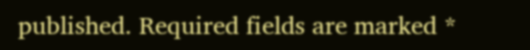published. Required fields are marked *